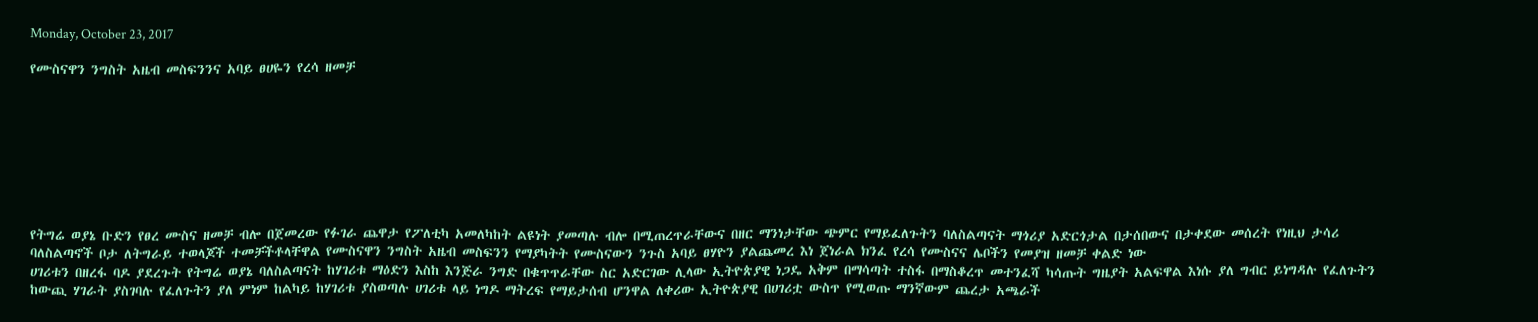Monday, October 23, 2017

የሙስናዋን ንግስት አዜብ መስፍንንና አባይ ፀሀዬን የረሳ ዘመቻ








የትግሬ ወያኔ ቡድን የፀረ ሙስና ዘመቻ ብሎ በጀመረው የፉገራ ጨዋታ የፖለቲካ አመለካከት ልዩነት ያመጣሉ ብሎ በሚጠረጥራቸውና በዘር ማንነታቸው ጭምር የማይፈለጉትን ባለስልጣናት ማጎሪያ አድርጎታል በታሰበውና በታቀደው መሰረት የነዚህ ታሳሪ ባለስልጣኖች ቦታ ለትግራይ ተወላጆች ተመቻችቶላቸዋል የሙስናዋን ንግስት አዜብ መስፍንን የማያካትት የሙስናውን ንጉስ አባይ ፀሃዮን ያልጨመረ እነ ጀነራል ክንፈ የረሳ የሙስናና ሌቦችን የመያዝ ዘመቻ ቀልድ ነው
ሀገሪቱን በዘረፋ ባዶ ያደረጉት የትግሬ ወያኔ ባለስልጣናት ከሃገሪቱ ማዕድን እስከ እንጅራ ንግድ በቁጥጥራቸው ስር አድርገው ሊላው ኢትዮጵያዊ ነጋዴ አቅም በማሳጣት ተስፋ በማስቆረጥ መተንፈሻ ካሳጡት ግዜያት አልፍዋል እነሱ ያለ ግብር ይነግዳሉ የፈለጉትን ከውጪ ሃገራት ያስገባሉ የፈለጉትን ያለ ምነም ከልካይ ከሃገሪቱ ያስወጣሉ ሀገሪቱ ላይ ነግዶ ማትረፍ የማይታሰብ ሆንዋል ለቀሪው ኢትዮጵያዊ በሀገሪቷ ውስጥ የሚወጡ ማንኛውም ጨረታ አጫራች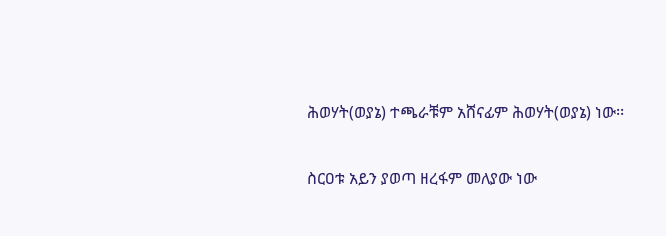ሕወሃት(ወያኔ) ተጫራቹም አሸናፊም ሕወሃት(ወያኔ) ነው፡፡

ስርዐቱ አይን ያወጣ ዘረፋም መለያው ነው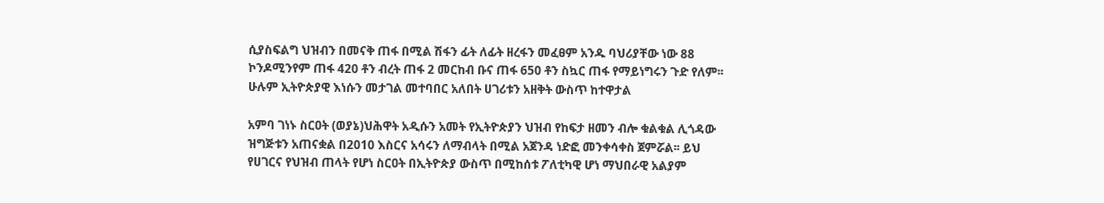ሲያስፍልግ ህዝብን በመናቅ ጠፋ በሚል ሽፋን ፊት ለፊት ዘረፋን መፈፀም አንዱ ባህሪያቸው ነው 88 ኮንዶሚንየም ጠፋ 420 ቶን ብረት ጠፋ 2 መርከብ ቡና ጠፋ 650 ቶን ስኳር ጠፋ የማይነግሩን ጉድ የለም፡፡ ሁሉም ኢትዮጵያዊ እነሱን መታገል መተባበር አለበት ሀገሪቱን አዘቅት ውስጥ ከተዋታል

አምባ ገነኑ ስርዐት (ወያኔ)ህሕዋት አዲሱን አመት የኢትዮጵያን ህዝብ የከፍታ ዘመን ብሎ ቁልቁል ሊጎዳው ዝግጅቱን አጠናቋል በ2010 እስርና አሳሩን ለማብላት በሚል አጀንዳ ነድፎ መንቀሳቀስ ጀምሯል፡፡ ይህ የሀገርና የህዝብ ጠላት የሆነ ስርዐት በኢትዮጵያ ውስጥ በሚከሰቱ ፖለቲካዊ ሆነ ማህበራዊ አልያም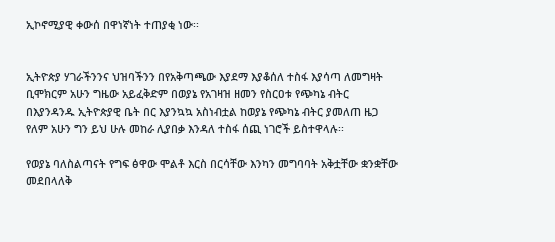ኢኮኖሚያዊ ቀውሰ በዋነኛነት ተጠያቂ ነው፡፡


ኢትዮጵያ ሃገራችንንና ህዝባችንን በየአቅጣጫው እያደማ እያቆሰለ ተስፋ እያሳጣ ለመግዛት ቢሞክርም አሁን ግዜው አይፈቅድም በወያኔ የአገዛዝ ዘመን የስርዐቱ የጭካኔ ብትር በእያንዳንዱ ኢትዮጵያዊ ቤት በር እያንኳኳ አስነብቷል ከወያኔ የጭካኔ ብትር ያመለጠ ዜጋ የለም አሁን ግን ይህ ሁሉ መከራ ሊያበቃ እንዳለ ተስፋ ሰጪ ነገሮች ይስተዋላሉ፡፡

የወያኔ ባለስልጣናት የግፍ ፅዋው ሞልቶ እርስ በርሳቸው እንካን መግባባት አቅቷቸው ቋንቋቸው መደበላለቅ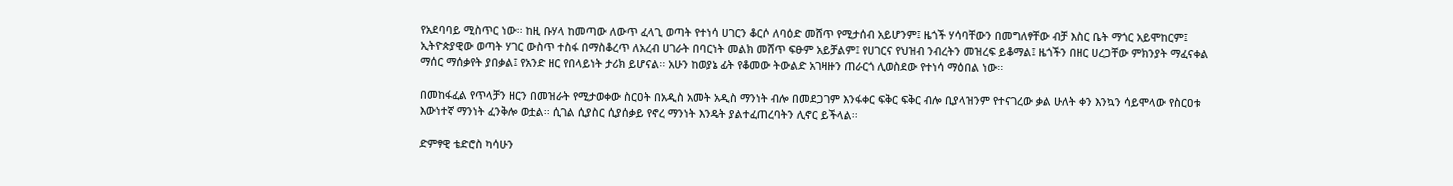የአደባባይ ሚስጥር ነው፡፡ ከዚ ቡሃላ ከመጣው ለውጥ ፈላጊ ወጣት የተነሳ ሀገርን ቆርሶ ለባዕድ መሸጥ የሚታሰብ አይሆንም፤ ዜጎች ሃሳባቸውን በመግለፃቸው ብቻ እስር ቤት ማጎር አይሞከርም፤ ኢትዮጵያዊው ወጣት ሃገር ውስጥ ተስፋ በማስቆረጥ ለአረብ ሀገራት በባርነት መልክ መሸጥ ፍፁም አይቻልም፤ የሀገርና የህዝብ ንብረትን መዝረፍ ይቆማል፤ ዜጎችን በዘር ሀረጋቸው ምክንያት ማፈናቀል ማሰር ማሰቃየት ያበቃል፤ የአንድ ዘር የበላይነት ታሪክ ይሆናል፡፡ አሁን ከወያኔ ፊት የቆመው ትውልድ አገዛዙን ጠራርጎ ሊወስደው የተነሳ ማዕበል ነው፡፡

በመከፋፈል የጥላቻን ዘርን በመዝራት የሚታወቀው ስርዐት በአዲስ አመት አዲስ ማንነት ብሎ በመደጋገም እንፋቀር ፍቅር ፍቅር ብሎ ቢያላዝንም የተናገረው ቃል ሁለት ቀን እንኳን ሳይሞላው የስርዐቱ እውነተኛ ማንነት ፈንቅሎ ወቷል፡፡ ሲገል ሲያስር ሲያሰቃይ የኖረ ማንነት እንዴት ያልተፈጠረባትን ሊኖር ይችላል፡፡

ድምፃዊ ቴድሮስ ካሳሁን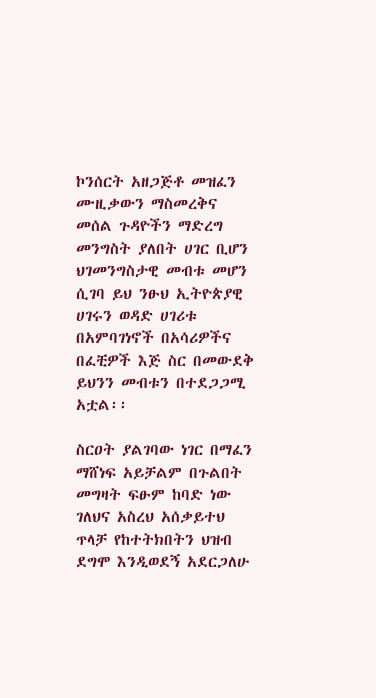ኮንሰርት አዘጋጅቶ መዝፈን ሙዚቃውን ማስመረቅና መሰል ጉዳዮችን ማድረግ መንግስት ያለበት ሀገር ቢሆን ህገመንግስታዊ መብቱ መሆን ሲገባ ይህ ንፁህ ኢትዮጵያዊ ሀገሩን ወዳድ ሀገሪቱ በአምባገነኖች በአሳሪዎችና በፈቺዎች እጅ ስር በመውደቅ ይህንን መብቱን በተደጋጋሚ አቷል፡፡

ስርዐት ያልገባው ነገር በማፈን ማሸነፍ አይቻልም በጉልበት መግዛት ፍፁም ከባድ ነው ገለህና አስረህ አሰቃይተህ ጥላቻ የከተትክበትን ህዝብ ደግሞ እንዲወደኝ አደርጋለሁ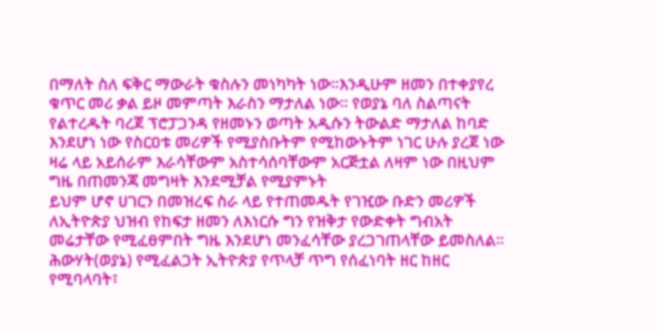በማለት ስለ ፍቅር ማውራት ቁስሉን መነካካት ነው፡፡እንዲሁም ዘመን በተቀያየረ ቁጥር መሪ ቃል ይዞ መምጣት እራስን ማታለል ነው፡፡ የወያኔ ባለ ስልጣናት የልተረዱት ባረጀ ፕሮፓጋንዳ የዘመኑን ወጣት አዲሱን ትውልድ ማታለል ከባድ እንደሆነ ነው የስርዐቱ መሪዎች የሚያስቡትም የሚከውኑትም ነገር ሁሉ ያረጀ ነው ዛሬ ላይ አይሰራም እራሳቸውም አስተሳሰባቸውም አርጅቷል ለዛም ነው በዚህም ግዜ በጠመንጃ መግዛት እንደሚቻል የሚያምኑት
ይህም ሆኖ ሀገርን በመዝረፍ ስራ ላይ የተጠመዱት የገዢው ቡድን መሪዎች ለኢትዮጵያ ህዝብ የከፍታ ዘመን ለእነርሱ ግን የዝቅታ የውድቀት ግብአት መሬታቸው የሚፈፀምበት ግዜ እንደሆነ መንፈሳቸው ያረጋገጠላቸው ይመስለል፡፡ ሕውሃት(ወያኔ) የሚፈልጋት ኢትዮጵያ የጥላቻ ጥግ የሰፈነባት ዘር ከዘር የሚባላባት፣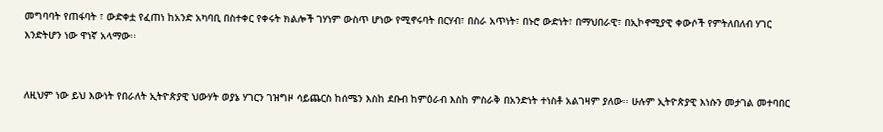መግባባት የጠፋባት ፣ ውድቀቷ የፈጠነ ከአንድ አካባቢ በስተቀር የቀሩት ክልሎች ገሃነም ውስጥ ሆነው የሚኖሩባት በርሃብ፣ በስራ አጥነት፣ በኑሮ ውድነት፣ በማህበራዊ፣ በኢኮኖሚያዊ ቀውሶች የምትለበለብ ሃገር እንድትሆን ነው ዋነኛ አላማው፡፡


ለዚህም ነው ይህ እውነት የበራለት ኢትዮጵያዊ ህውሃት ወያኔ ሃገርን ገዝግዞ ሳይጨርስ ከሰሜን እስከ ደቡብ ከምዕራብ እስከ ምስራቅ በአንድነት ተነስቶ አልገዛም ያለው፡፡ ሁሉም ኢትዮጵያዊ እነሱን መታገል መተባበር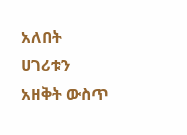አለበት ሀገሪቱን አዘቅት ውስጥ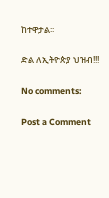ከተዋታል፡፡

ድል ለኢትዮጵያ ህዝብ!!!

No comments:

Post a Comment